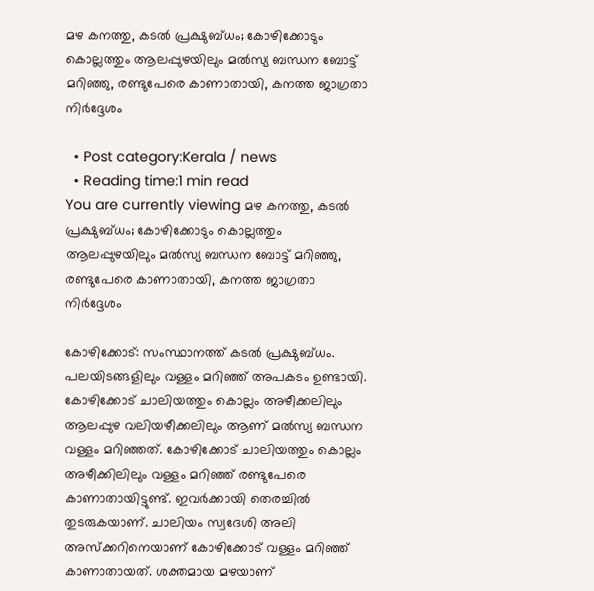മഴ കനത്തു, കടൽ പ്രക്ഷുബ്ധം; കോഴിക്കോടും കൊല്ലത്തും ആലപ്പുഴയിലും മല്‍സ്യ ബന്ധന ബോട്ട് മറിഞ്ഞു, രണ്ടുപേരെ കാണാതായി, കനത്ത ജാഗ്രതാ നിർദ്ദേശം

  • Post category:Kerala / news
  • Reading time:1 min read
You are currently viewing മഴ കനത്തു, കടൽ പ്രക്ഷുബ്ധം; കോഴിക്കോടും കൊല്ലത്തും ആലപ്പുഴയിലും മല്‍സ്യ ബന്ധന ബോട്ട് മറിഞ്ഞു, രണ്ടുപേരെ കാണാതായി, കനത്ത ജാഗ്രതാ നിർദ്ദേശം

കോഴിക്കോട്: സംസ്ഥാനത്ത് കടല്‍ പ്രക്ഷുബ്ധം. പലയിടങ്ങളിലും വള്ളം മറിഞ്ഞ് അപകടം ഉണ്ടായി. കോഴിക്കോട് ചാലിയത്തും കൊല്ലം അഴീക്കലിലും ആലപ്പുഴ വലിയഴീക്കലിലും ആണ് മൽസ്യ ബന്ധന വള്ളം മറിഞ്ഞത്. കോഴിക്കോട് ചാലിയത്തും കൊല്ലം അഴീക്കിലിലും വള്ളം മറിഞ്ഞ് രണ്ടുപേരെ കാണാതായിട്ടുണ്ട്. ഇവര്‍ക്കായി തെരച്ചില്‍ തുടരുകയാണ്. ചാലിയം സ്വദേശി അലി അസ്ക്കറിനെയാണ് കോഴിക്കോട് വള്ളം മറിഞ്ഞ് കാണാതായത്. ശക്തമായ മഴയാണ്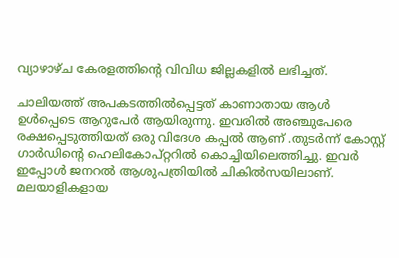വ്യാഴാഴ്‌ച കേരളത്തിൻ്റെ വിവിധ ജില്ലകളിൽ ലഭിച്ചത്.

ചാലിയത്ത് അപകടത്തില്‍പ്പെട്ടത് കാണാതായ ആള്‍ ഉള്‍പ്പെടെ ആറുപേര്‍ ആയിരുന്നു. ഇവരില്‍ അഞ്ചുപേരെ രക്ഷപ്പെടുത്തിയത് ഒരു വിദേശ കപ്പല്‍ ആണ് .തുടര്‍ന്ന് കോസ്റ്റ് ഗാര്‍ഡിന്‍റെ ഹെലികോപ്റ്ററില്‍ കൊച്ചിയിലെത്തിച്ചു. ഇവര്‍ ഇപ്പോള്‍ ജനറല്‍ ആശുപത്രിയില്‍ ചികില്‍സയിലാണ്. മലയാളികളായ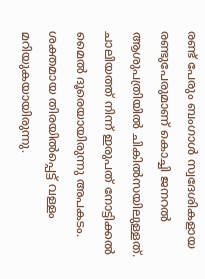രണ്ട് പേരും ബംഗാള്‍ സ്വദേശികളായ രണ്ടുപേരുമാണ് കൊച്ചി ജനറല്‍ ആശുപത്രിയില്‍ ചികില്‍സയിലുള്ളത്. ചാലിയത്ത് നിന്ന് ഇരുപത് നോട്ടിക്കല്‍ മൈല്‍ ദൂരെയായിരുന്നു അപകടം. ശക്തമായ തിരയില്‍പ്പെട്ട് വള്ളം മറിയുകയായിരുന്നു.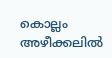കൊല്ലം അഴീക്കലില്‍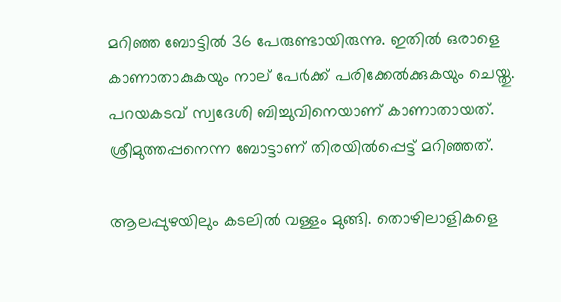മറിഞ്ഞ ബോട്ടില്‍ 36 പേരുണ്ടായിരുന്നു. ഇതില്‍ ഒരാളെ കാണാതാകുകയും നാല് പേര്‍ക്ക് പരിക്കേല്‍ക്കുകയും ചെയ്തു. പറയകടവ് സ്വദേശി ബിച്ചുവിനെയാണ് കാണാതായത്. ശ്രീമുത്തപ്പനെന്ന ബോട്ടാണ് തിരയില്‍പ്പെട്ട് മറിഞ്ഞത്.

ആലപ്പുഴയിലും കടലില്‍ വള്ളം മുങ്ങി. തൊഴിലാളികളെ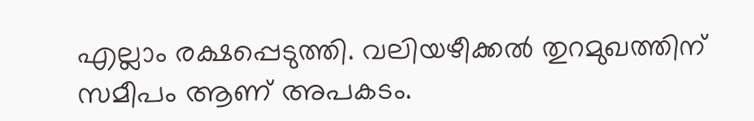എല്ലാം രക്ഷപ്പെടുത്തി. വലിയഴീക്കല്‍ തുറമുഖത്തിന് സമീപം ആണ് അപകടം.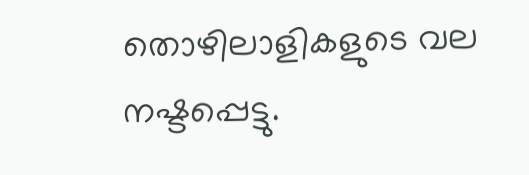തൊഴിലാളികളുടെ വല നഷ്ടപ്പെട്ടു.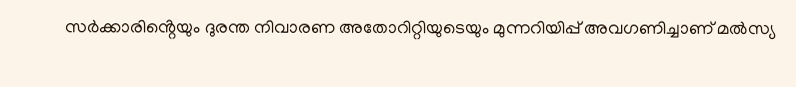സർക്കാരിൻ്റെയും ദുരന്ത നിവാരണ അതോറിറ്റിയുടെയും മുന്നറിയിപ്പ് അവഗണിച്ചാണ് മൽസ്യ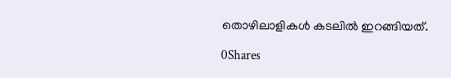തൊഴിലാളികള്‍ കടലില്‍ ഇറങ്ങിയത്.

0Shares